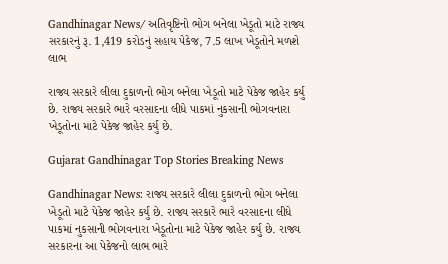Gandhinagar News/ અતિવૃષ્ટિનો ભોગ બનેલા ખેડૂતો માટે રાજ્ય સરકારનું રૂ. 1,419 કરોડનું સહાય પેકેજ, 7.5 લાખ ખેડૂતોને મળશે લાભ

રાજ્ય સરકારે લીલા દુકાળનો ભોગ બનેલા ખેડૂતો માટે પેકેજ જાહેર કર્યુ છે. રાજ્ય સરકારે ભારે વરસાદના લીધે પાકમાં નુકસાની ભોગવનારા ખેડૂતોના માટે પેકેજ જાહેર કર્યુ છે.

Gujarat Gandhinagar Top Stories Breaking News

Gandhinagar News: રાજ્ય સરકારે લીલા દુકાળનો ભોગ બનેલા ખેડૂતો માટે પેકેજ જાહેર કર્યુ છે. રાજ્ય સરકારે ભારે વરસાદના લીધે પાકમાં નુકસાની ભોગવનારા ખેડૂતોના માટે પેકેજ જાહેર કર્યુ છે. રાજ્ય સરકારના આ પેકેજનો લાભ ભારે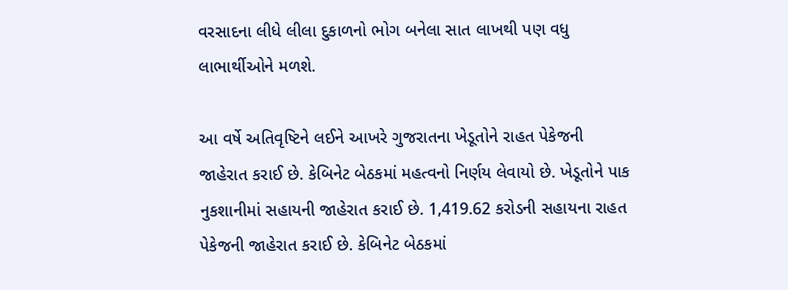વરસાદના લીધે લીલા દુકાળનો ભોગ બનેલા સાત લાખથી પણ વધુ લાભાર્થીઓને મળશે.

આ વર્ષે અતિવૃષ્ટિને લઈને આખરે ગુજરાતના ખેડૂતોને રાહત પેકેજની જાહેરાત કરાઈ છે. કેબિનેટ બેઠકમાં મહત્વનો નિર્ણય લેવાયો છે. ખેડૂતોને પાક નુકશાનીમાં સહાયની જાહેરાત કરાઈ છે. 1,419.62 કરોડની સહાયના રાહત પેકેજની જાહેરાત કરાઈ છે. કેબિનેટ બેઠકમાં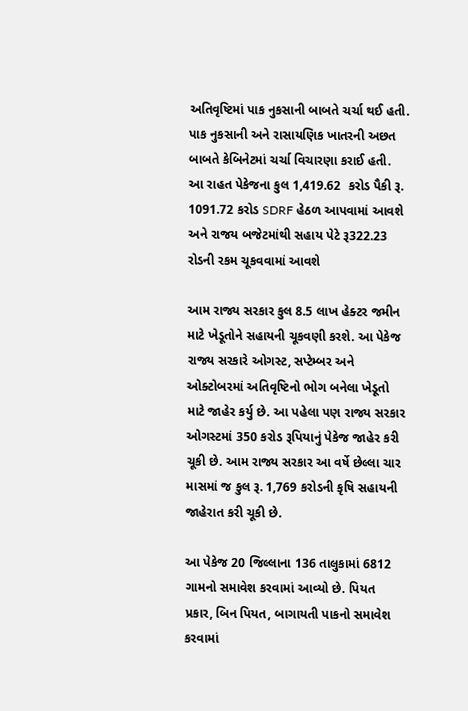અતિવૃષ્ટિમાં પાક નુકસાની બાબતે ચર્ચા થઈ હતી. પાક નુકસાની અને રાસાયણિક ખાતરની અછત બાબતે કેબિનેટમાં ચર્ચા વિચારણા કરાઈ હતી. આ રાહત પેકેજના કુલ 1,419.62  કરોડ પૈકી રૂ. 1091.72 કરોડ SDRF હેઠળ આપવામાં આવશે અને રાજય બજેટમાંથી સહાય પેટે રૂ322.23 રોડની રકમ ચૂકવવામાં આવશે

આમ રાજ્ય સરકાર કુલ 8.5 લાખ હેક્ટર જમીન માટે ખેડૂતોને સહાયની ચૂકવણી કરશે. આ પેકેજ રાજ્ય સરકારે ઓગસ્ટ, સપ્ટેમ્બર અને ઓક્ટોબરમાં અતિવૃષ્ટિનો ભોગ બનેલા ખેડૂતો માટે જાહેર કર્યુ છે. આ પહેલા પણ રાજ્ય સરકાર ઓગસ્ટમાં 350 કરોડ રૂપિયાનું પેકેજ જાહેર કરી ચૂકી છે. આમ રાજ્ય સરકાર આ વર્ષે છેલ્લા ચાર માસમાં જ કુલ રૂ. 1,769 કરોડની કૃષિ સહાયની જાહેરાત કરી ચૂકી છે.

આ પેકેજ 20 જિલ્લાના 136 તાલુકામાં 6812 ગામનો સમાવેશ કરવામાં આવ્યો છે. પિયત પ્રકાર, બિન પિયત, બાગાયતી પાકનો સમાવેશ કરવામાં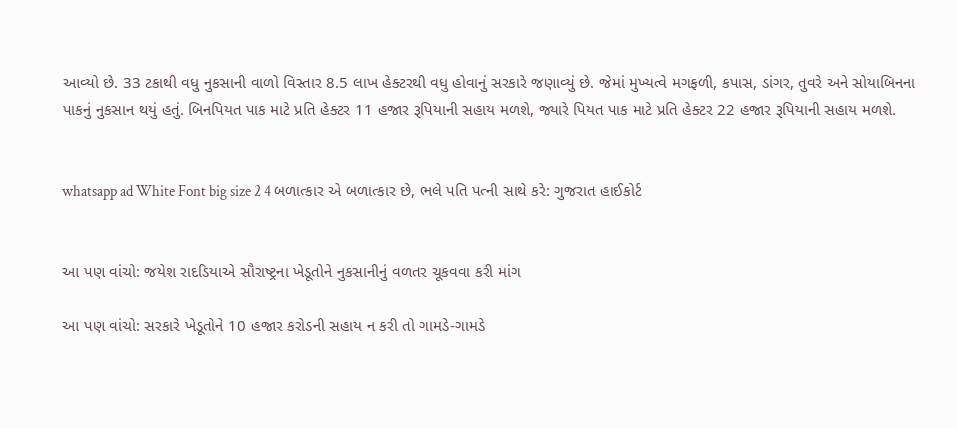આવ્યો છે. 33 ટકાથી વધુ નુકસાની વાળો વિસ્તાર 8.5 લાખ હેક્ટરથી વધુ હોવાનું સરકારે જણાવ્યું છે. જેમાં મુખ્યત્વે મગફળી, કપાસ, ડાંગર, તુવરે અને સોયાબિનના પાકનું નુકસાન થયું હતું. બિનપિયત પાક માટે પ્રતિ હેક્ટર 11 હજાર રૂપિયાની સહાય મળશે, જ્યારે પિયત પાક માટે પ્રતિ હેક્ટર 22 હજાર રૂપિયાની સહાય મળશે.


whatsapp ad White Font big size 2 4 બળાત્કાર એ બળાત્કાર છે, ભલે પતિ પત્ની સાથે કરે: ગુજરાત હાઈકોર્ટ


આ પણ વાંચો: જયેશ રાદડિયાએ સૌરાષ્ટ્રના ખેડૂતોને નુકસાનીનું વળતર ચૂકવવા કરી માંગ

આ પણ વાંચો: સરકારે ખેડૂતોને 10 હજાર કરોડની સહાય ન કરી તો ગામડે-ગામડે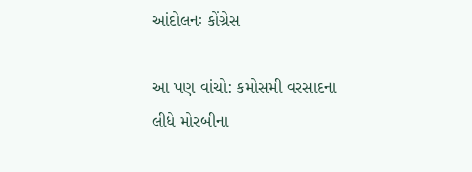આંદોલનઃ કોંગ્રેસ

આ પણ વાંચો: કમોસમી વરસાદના લીધે મોરબીના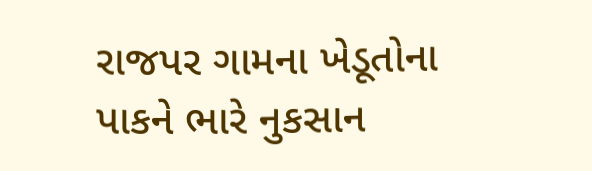રાજપર ગામના ખેડૂતોના પાકને ભારે નુકસાન